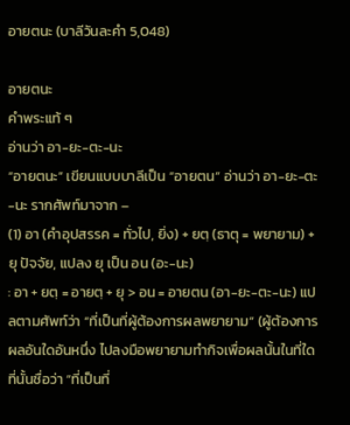อายตนะ (บาลีวันละคำ 5,048)

อายตนะ
คำพระแท้ ๆ
อ่านว่า อา-ยะ-ตะ-นะ
“อายตนะ” เขียนแบบบาลีเป็น “อายตน” อ่านว่า อา-ยะ-ตะ-นะ รากศัพท์มาจาก –
(1) อา (คำอุปสรรค = ทั่วไป, ยิ่ง) + ยตฺ (ธาตุ = พยายาม) + ยุ ปัจจัย, แปลง ยุ เป็น อน (อะ-นะ)
: อา + ยตฺ = อายตฺ + ยุ > อน = อายตน (อา-ยะ-ตะ-นะ) แปลตามศัพท์ว่า “ที่เป็นที่ผู้ต้องการผลพยายาม” (ผู้ต้องการผลอันใดอันหนึ่ง ไปลงมือพยายามทำกิจเพื่อผลนั้นในที่ใด ที่นั้นชื่อว่า “ที่เป็นที่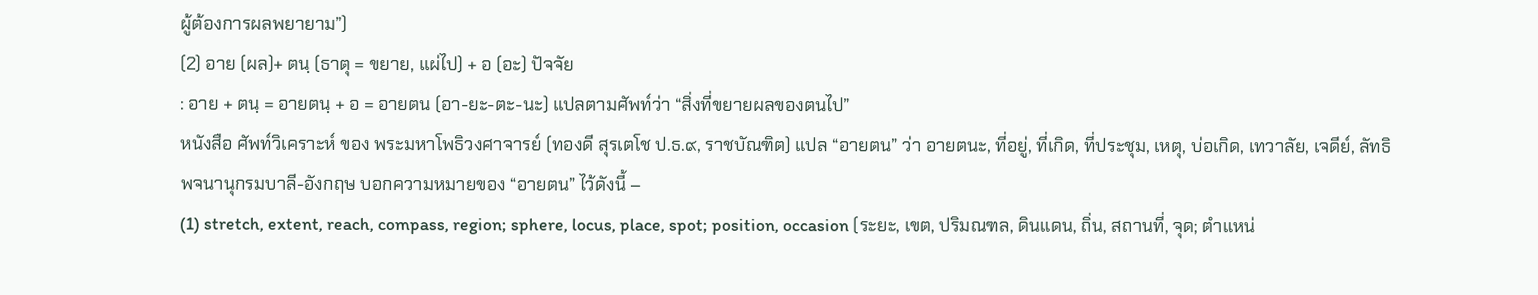ผู้ต้องการผลพยายาม”)
(2) อาย (ผล)+ ตนฺ (ธาตุ = ขยาย, แผ่ไป) + อ (อะ) ปัจจัย
: อาย + ตนฺ = อายตนฺ + อ = อายตน (อา-ยะ-ตะ-นะ) แปลตามศัพท์ว่า “สิ่งที่ขยายผลของตนไป”
หนังสือ ศัพท์วิเคราะห์ ของ พระมหาโพธิวงศาจารย์ (ทองดี สุรเตโช ป.ธ.๙, ราชบัณฑิต) แปล “อายตน” ว่า อายตนะ, ที่อยู่, ที่เกิด, ที่ประชุม, เหตุ, บ่อเกิด, เทวาลัย, เจดีย์, ลัทธิ
พจนานุกรมบาลี-อังกฤษ บอกความหมายของ “อายตน” ไว้ดังนี้ –
(1) stretch, extent, reach, compass, region; sphere, locus, place, spot; position, occasion (ระยะ, เขต, ปริมณฑล, ดินแดน, ถิ่น, สถานที่, จุด; ตำแหน่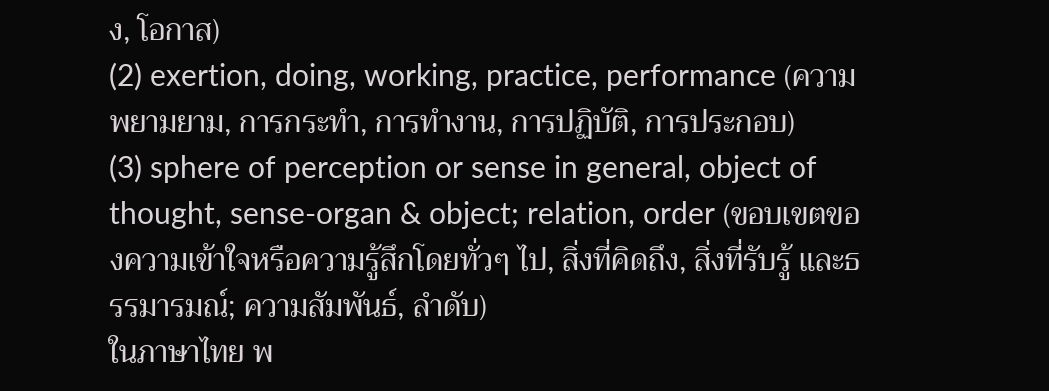ง, โอกาส)
(2) exertion, doing, working, practice, performance (ความพยามยาม, การกระทำ, การทำงาน, การปฏิบัติ, การประกอบ)
(3) sphere of perception or sense in general, object of thought, sense-organ & object; relation, order (ขอบเขตของความเข้าใจหรือความรู้สึกโดยทั่วๆ ไป, สิ่งที่คิดถึง, สิ่งที่รับรู้ และธรรมารมณ์; ความสัมพันธ์, ลำดับ)
ในภาษาไทย พ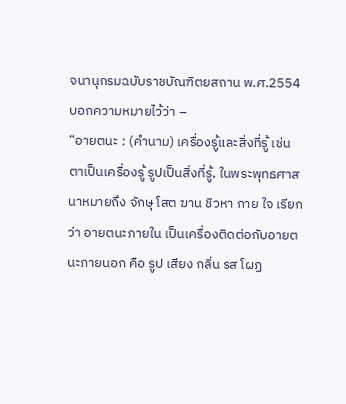จนานุกรมฉบับราชบัณฑิตยสถาน พ.ศ.2554 บอกความหมายไว้ว่า –
“อายตนะ : (คำนาม) เครื่องรู้และสิ่งที่รู้ เช่น ตาเป็นเครื่องรู้ รูปเป็นสิ่งที่รู้, ในพระพุทธศาสนาหมายถึง จักษุ โสต ฆาน ชิวหา กาย ใจ เรียกว่า อายตนะภายใน เป็นเครื่องติดต่อกับอายตนะภายนอก คือ รูป เสียง กลิ่น รส โผฏ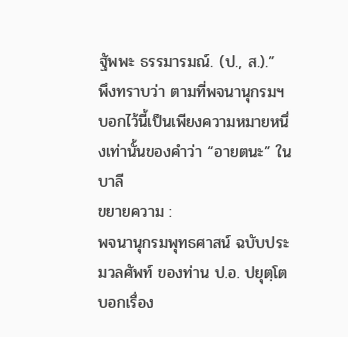ฐัพพะ ธรรมารมณ์. (ป., ส.).”
พึงทราบว่า ตามที่พจนานุกรมฯ บอกไว้นี้เป็นเพียงความหมายหนึ่งเท่านั้นของคำว่า “อายตนะ” ในบาลี
ขยายความ :
พจนานุกรมพุทธศาสน์ ฉบับประมวลศัพท์ ของท่าน ป.อ. ปยุตฺโต บอกเรื่อง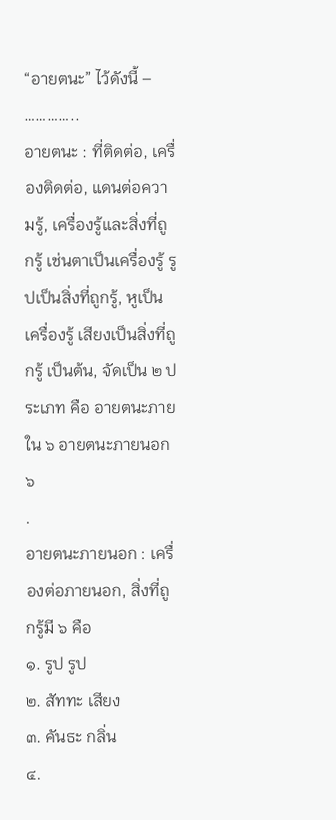“อายตนะ” ไว้ดังนี้ –
…………..
อายตนะ : ที่ติดต่อ, เครื่องติดต่อ, แดนต่อความรู้, เครื่องรู้และสิ่งที่ถูกรู้ เช่นตาเป็นเครื่องรู้ รูปเป็นสิ่งที่ถูกรู้, หูเป็นเครื่องรู้ เสียงเป็นสิ่งที่ถูกรู้ เป็นต้น, จัดเป็น ๒ ประเภท คือ อายตนะภายใน ๖ อายตนะภายนอก ๖
.
อายตนะภายนอก : เครื่องต่อภายนอก, สิ่งที่ถูกรู้มี ๖ คือ
๑. รูป รูป
๒. สัททะ เสียง
๓. คันธะ กลิ่น
๔.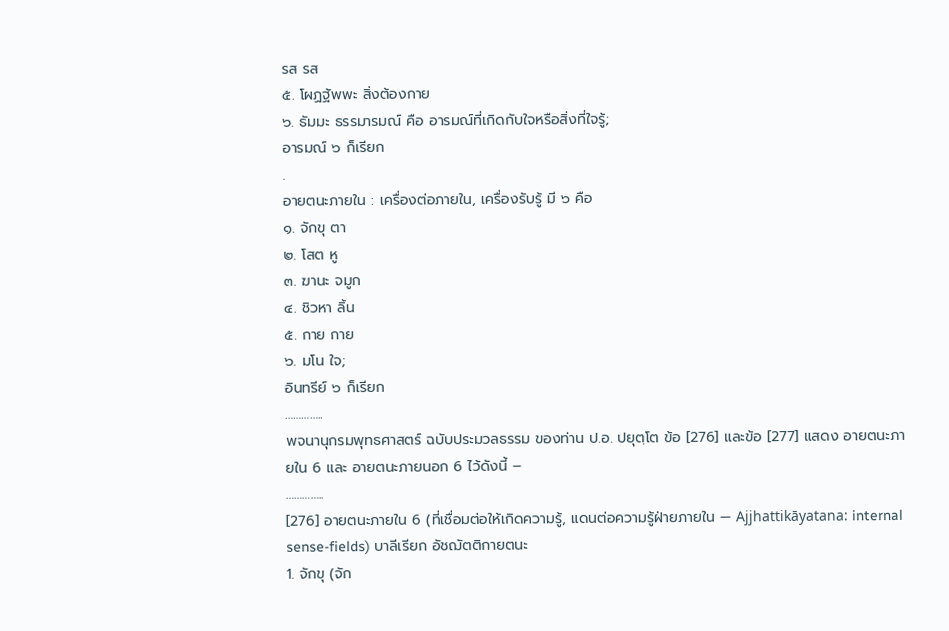รส รส
๕. โผฏฐัพพะ สิ่งต้องกาย
๖. ธัมมะ ธรรมารมณ์ คือ อารมณ์ที่เกิดกับใจหรือสิ่งที่ใจรู้;
อารมณ์ ๖ ก็เรียก
.
อายตนะภายใน : เครื่องต่อภายใน, เครื่องรับรู้ มี ๖ คือ
๑. จักขุ ตา
๒. โสต หู
๓. ฆานะ จมูก
๔. ชิวหา ลิ้น
๕. กาย กาย
๖. มโน ใจ;
อินทรีย์ ๖ ก็เรียก
…………..
พจนานุกรมพุทธศาสตร์ ฉบับประมวลธรรม ของท่าน ป.อ. ปยุตฺโต ข้อ [276] และข้อ [277] แสดง อายตนะภายใน 6 และ อายตนะภายนอก 6 ไว้ดังนี้ –
…………..
[276] อายตนะภายใน 6 (ที่เชื่อมต่อให้เกิดความรู้, แดนต่อความรู้ฝ่ายภายใน — Ajjhattikāyatana: internal sense-fields) บาลีเรียก อัชฌัตติกายตนะ
1. จักขุ (จัก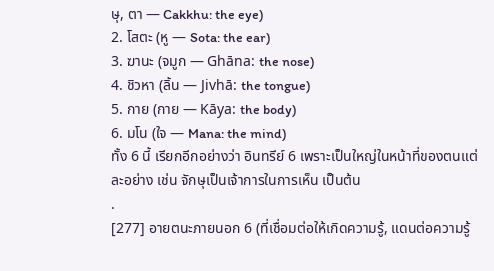ษุ, ตา — Cakkhu: the eye)
2. โสตะ (หู — Sota: the ear)
3. ฆานะ (จมูก — Ghāna: the nose)
4. ชิวหา (ลิ้น — Jivhā: the tongue)
5. กาย (กาย — Kāya: the body)
6. มโน (ใจ — Mana: the mind)
ทั้ง 6 นี้ เรียกอีกอย่างว่า อินทรีย์ 6 เพราะเป็นใหญ่ในหน้าที่ของตนแต่ละอย่าง เช่น จักษุเป็นเจ้าการในการเห็น เป็นต้น
.
[277] อายตนะภายนอก 6 (ที่เชื่อมต่อให้เกิดความรู้, แดนต่อความรู้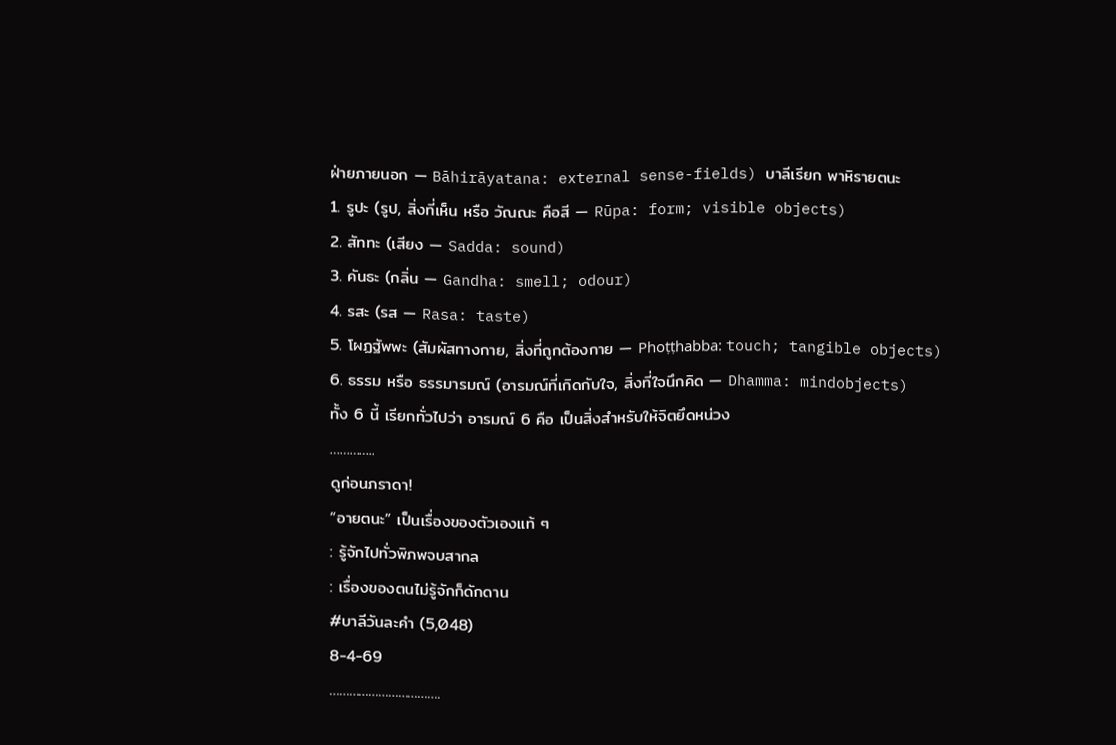ฝ่ายภายนอก — Bāhirāyatana: external sense-fields) บาลีเรียก พาหิรายตนะ
1. รูปะ (รูป, สิ่งที่เห็น หรือ วัณณะ คือสี — Rūpa: form; visible objects)
2. สัททะ (เสียง — Sadda: sound)
3. คันธะ (กลิ่น — Gandha: smell; odour)
4. รสะ (รส — Rasa: taste)
5. โผฏฐัพพะ (สัมผัสทางกาย, สิ่งที่ถูกต้องกาย — Phoṭṭhabba: touch; tangible objects)
6. ธรรม หรือ ธรรมารมณ์ (อารมณ์ที่เกิดกับใจ, สิ่งที่ใจนึกคิด — Dhamma: mindobjects)
ทั้ง 6 นี้ เรียกทั่วไปว่า อารมณ์ 6 คือ เป็นสิ่งสำหรับให้จิตยึดหน่วง
…………..
ดูก่อนภราดา!
“อายตนะ” เป็นเรื่องของตัวเองแท้ ๆ
: รู้จักไปทั่วพิภพจบสากล
: เรื่องของตนไม่รู้จักก็ดักดาน
#บาลีวันละคำ (5,048)
8-4-69
…………………………….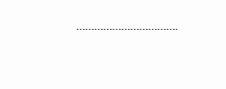…………………………….